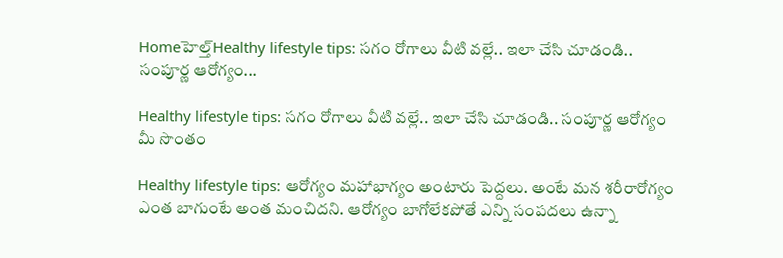Homeహెల్త్‌Healthy lifestyle tips: సగం రోగాలు వీటి వల్లే.. ఇలా చేసి చూడండి.. సంపూర్ణ ఆరోగ్యం...

Healthy lifestyle tips: సగం రోగాలు వీటి వల్లే.. ఇలా చేసి చూడండి.. సంపూర్ణ ఆరోగ్యం మీ సొంతం

Healthy lifestyle tips: ఆరోగ్యం మహాభాగ్యం అంటారు పెద్దలు. అంటే మన శరీరారోగ్యం ఎంత బాగుంటే అంత మంచిదని. ఆరోగ్యం బాగోలేకపోతే ఎన్ని సంపదలు ఉన్నా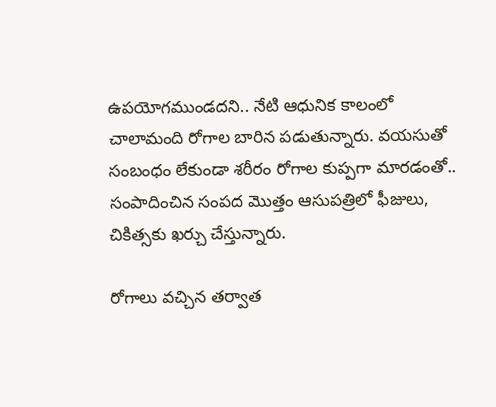ఉపయోగముండదని.. నేటి ఆధునిక కాలంలో చాలామంది రోగాల బారిన పడుతున్నారు. వయసుతో సంబంధం లేకుండా శరీరం రోగాల కుప్పగా మారడంతో.. సంపాదించిన సంపద మొత్తం ఆసుపత్రిలో ఫీజులు, చికిత్సకు ఖర్చు చేస్తున్నారు.

రోగాలు వచ్చిన తర్వాత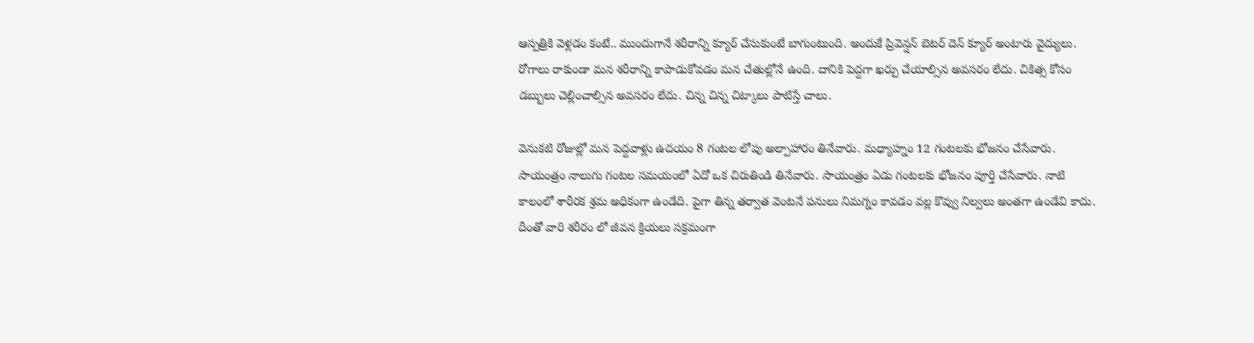ఆస్పత్రికి వెళ్లడం కంటే.. ముందుగానే శరీరాన్ని క్యూర్ చేసుకుంటే బాగుంటుంది. అందుకే ప్రివెన్షన్ బెటర్ దెన్ క్యూర్ అంటారు వైద్యులు. రోగాలు రాకుండా మన శరీరాన్ని కాపాడుకోవడం మన చేతుల్లోనే ఉంది. దానికి పెద్దగా ఖర్చు చేయాల్సిన అవసరం లేదు. చికిత్స కోసం డబ్బులు చెల్లించాల్సిన అవసరం లేదు. చిన్న చిన్న చిట్కాలు పాటిస్తే చాలు.

వెనుకటి రోజుల్లో మన పెద్దవాళ్లు ఉదయం 8 గంటల లోపు అల్పాహారం తినేవారు. మధ్యాహ్నం 12 గంటలకు భోజనం చేసేవారు. సాయంత్రం నాలుగు గంటల సమయంలో ఏదో ఒక చిరుతిండి తినేవారు. సాయంత్రం ఏడు గంటలకు భోజనం పూర్తి చేసేవారు. నాటి కాలంలో శారీరక శ్రమ అధికంగా ఉండేది. పైగా తిన్న తర్వాత వెంటనే పనులు నిమగ్నం కావడం వల్ల కొవ్వు నిల్వలు అంతగా ఉండేవి కాదు. దీంతో వారి శరీరం లో జీవన క్రియలు సక్రమంగా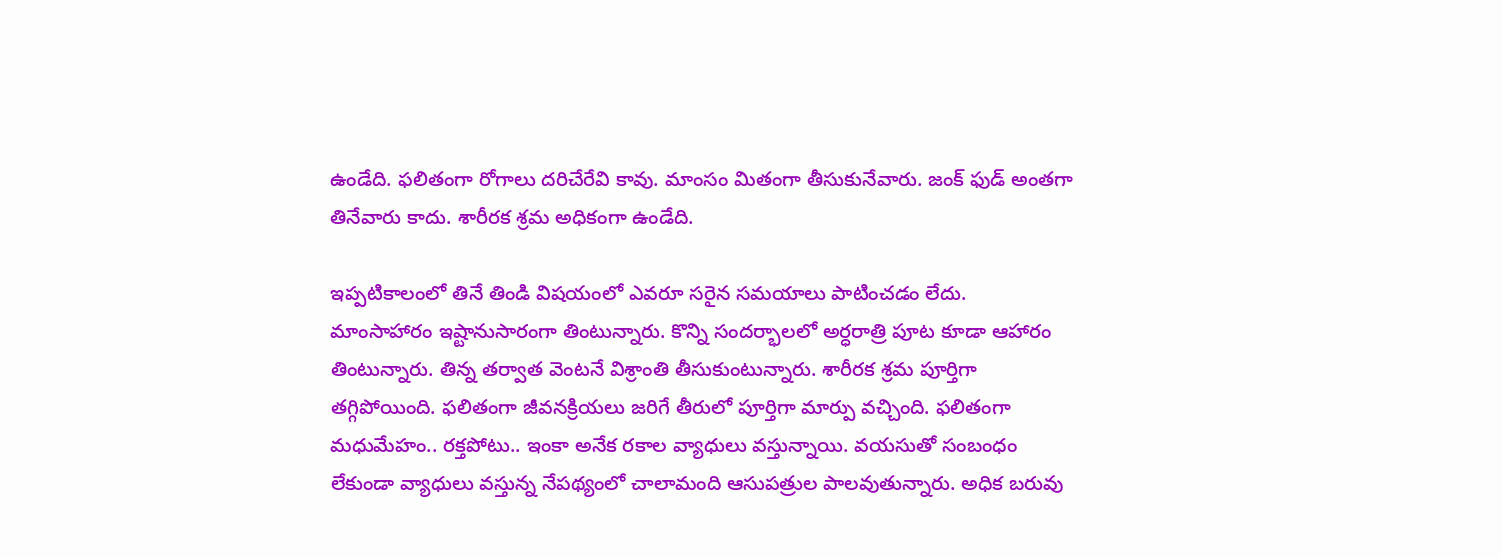ఉండేది. ఫలితంగా రోగాలు దరిచేరేవి కావు. మాంసం మితంగా తీసుకునేవారు. జంక్ ఫుడ్ అంతగా తినేవారు కాదు. శారీరక శ్రమ అధికంగా ఉండేది.

ఇప్పటికాలంలో తినే తిండి విషయంలో ఎవరూ సరైన సమయాలు పాటించడం లేదు. మాంసాహారం ఇష్టానుసారంగా తింటున్నారు. కొన్ని సందర్భాలలో అర్ధరాత్రి పూట కూడా ఆహారం తింటున్నారు. తిన్న తర్వాత వెంటనే విశ్రాంతి తీసుకుంటున్నారు. శారీరక శ్రమ పూర్తిగా తగ్గిపోయింది. ఫలితంగా జీవనక్రియలు జరిగే తీరులో పూర్తిగా మార్పు వచ్చింది. ఫలితంగా మధుమేహం.. రక్తపోటు.. ఇంకా అనేక రకాల వ్యాధులు వస్తున్నాయి. వయసుతో సంబంధం లేకుండా వ్యాధులు వస్తున్న నేపథ్యంలో చాలామంది ఆసుపత్రుల పాలవుతున్నారు. అధిక బరువు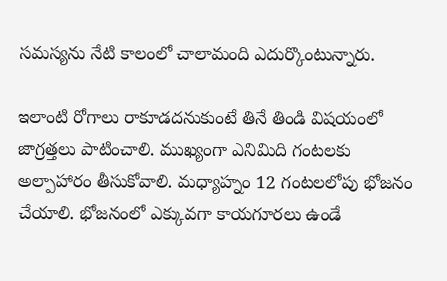సమస్యను నేటి కాలంలో చాలామంది ఎదుర్కొంటున్నారు.

ఇలాంటి రోగాలు రాకూడదనుకుంటే తినే తిండి విషయంలో జాగ్రత్తలు పాటించాలి. ముఖ్యంగా ఎనిమిది గంటలకు అల్పాహారం తీసుకోవాలి. మధ్యాహ్నం 12 గంటలలోపు భోజనం చేయాలి. భోజనంలో ఎక్కువగా కాయగూరలు ఉండే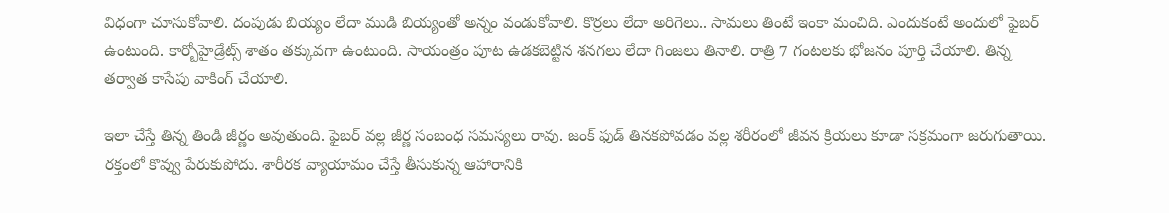విధంగా చూసుకోవాలి. దంపుడు బియ్యం లేదా ముడి బియ్యంతో అన్నం వండుకోవాలి. కొర్రలు లేదా అరిగెలు.. సామలు తింటే ఇంకా మంచిది. ఎందుకంటే అందులో ఫైబర్ ఉంటుంది. కార్బోహైడ్రేట్స్ శాతం తక్కువగా ఉంటుంది. సాయంత్రం పూట ఉడకబెట్టిన శనగలు లేదా గింజలు తినాలి. రాత్రి 7 గంటలకు భోజనం పూర్తి చేయాలి. తిన్న తర్వాత కాసేపు వాకింగ్ చేయాలి.

ఇలా చేస్తే తిన్న తిండి జీర్ణం అవుతుంది. ఫైబర్ వల్ల జీర్ణ సంబంధ సమస్యలు రావు. జంక్ ఫుడ్ తినకపోవడం వల్ల శరీరంలో జీవన క్రియలు కూడా సక్రమంగా జరుగుతాయి. రక్తంలో కొవ్వు పేరుకుపోదు. శారీరక వ్యాయామం చేస్తే తీసుకున్న ఆహారానికి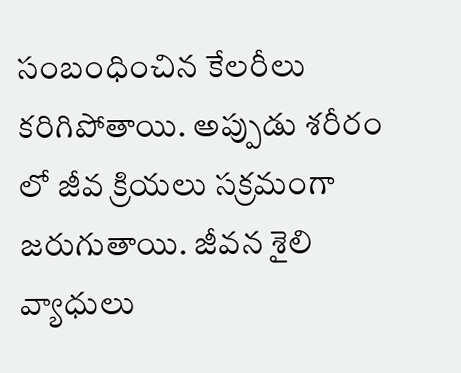సంబంధించిన కేలరీలు కరిగిపోతాయి. అప్పుడు శరీరం లో జీవ క్రియలు సక్రమంగా జరుగుతాయి. జీవన శైలి వ్యాధులు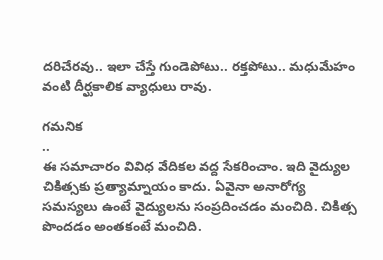దరిచేరవు.. ఇలా చేస్తే గుండెపోటు.. రక్తపోటు.. మధుమేహం వంటి దీర్ఘకాలిక వ్యాధులు రావు.

గమనిక
..
ఈ సమాచారం వివిధ వేదికల వద్ద సేకరించాం. ఇది వైద్యుల చికిత్సకు ప్రత్యామ్నాయం కాదు. ఏవైనా అనారోగ్య సమస్యలు ఉంటే వైద్యులను సంప్రదించడం మంచిది. చికిత్స పొందడం అంతకంటే మంచిది.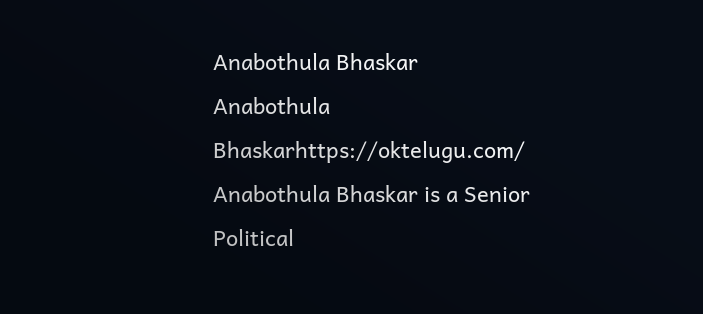Anabothula Bhaskar
Anabothula Bhaskarhttps://oktelugu.com/
Anabothula Bhaskar is a Senior Political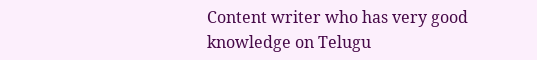Content writer who has very good knowledge on Telugu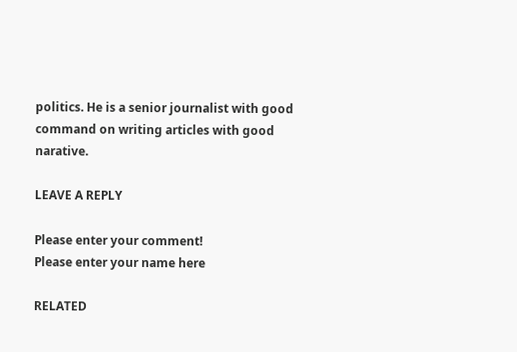politics. He is a senior journalist with good command on writing articles with good narative.

LEAVE A REPLY

Please enter your comment!
Please enter your name here

RELATED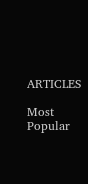ARTICLES

Most Popular